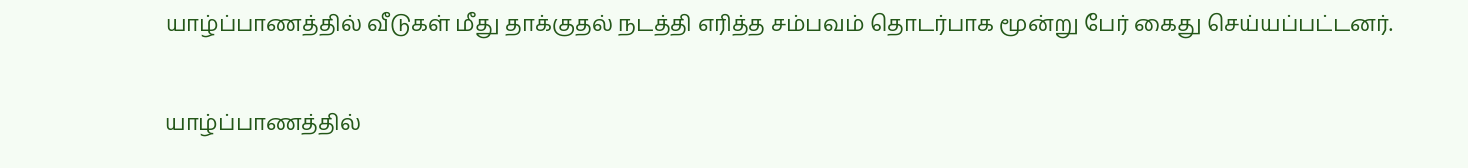யாழ்ப்பாணத்தில் வீடுகள் மீது தாக்குதல் நடத்தி எரித்த சம்பவம் தொடர்பாக மூன்று பேர் கைது செய்யப்பட்டனர்.

யாழ்ப்பாணத்தில்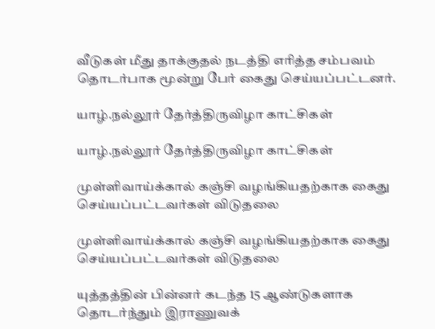வீடுகள் மீது தாக்குதல் நடத்தி எரித்த சம்பவம் தொடர்பாக மூன்று பேர் கைது செய்யப்பட்டனர்.

யாழ்.நல்லூர் தேர்த்திருவிழா காட்சிகள்

யாழ்.நல்லூர் தேர்த்திருவிழா காட்சிகள்

முள்ளிவாய்க்கால் கஞ்சி வழங்கியதற்காக கைது செய்யப்பட்டவர்கள் விடுதலை

முள்ளிவாய்க்கால் கஞ்சி வழங்கியதற்காக கைது செய்யப்பட்டவர்கள் விடுதலை

யுத்தத்தின் பின்னர் கடந்த 15 ஆண்டுகளாக தொடர்ந்தும் இராணுவக்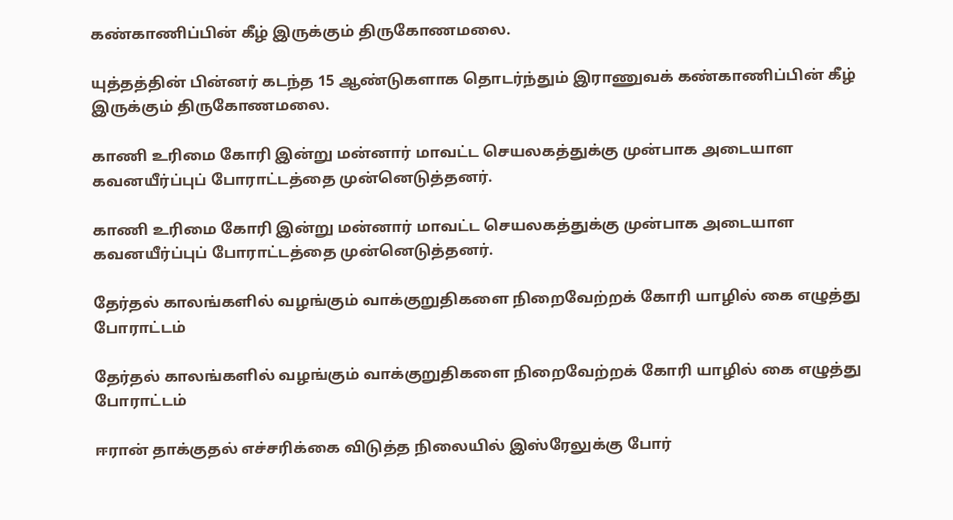கண்காணிப்பின் கீழ் இருக்கும் திருகோணமலை.

யுத்தத்தின் பின்னர் கடந்த 15 ஆண்டுகளாக தொடர்ந்தும் இராணுவக் கண்காணிப்பின் கீழ் இருக்கும் திருகோணமலை.

காணி உரிமை கோரி இன்று மன்னார் மாவட்ட செயலகத்துக்கு முன்பாக அடையாள கவனயீர்ப்புப் போராட்டத்தை முன்னெடுத்தனர்.

காணி உரிமை கோரி இன்று மன்னார் மாவட்ட செயலகத்துக்கு முன்பாக அடையாள கவனயீர்ப்புப் போராட்டத்தை முன்னெடுத்தனர்.

தேர்தல் காலங்களில் வழங்கும் வாக்குறுதிகளை நிறைவேற்றக் கோரி யாழில் கை எழுத்து போராட்டம்

தேர்தல் காலங்களில் வழங்கும் வாக்குறுதிகளை நிறைவேற்றக் கோரி யாழில் கை எழுத்து போராட்டம்

ஈரான் தாக்குதல் எச்சரிக்கை விடுத்த நிலையில் இஸ்ரேலுக்கு போர்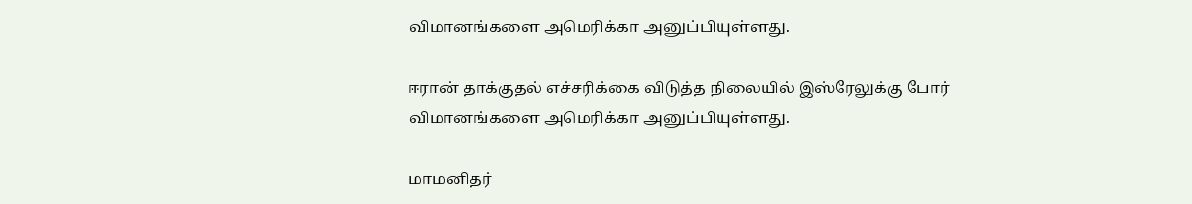விமானங்களை அமெரிக்கா அனுப்பியுள்ளது.

ஈரான் தாக்குதல் எச்சரிக்கை விடுத்த நிலையில் இஸ்ரேலுக்கு போர் விமானங்களை அமெரிக்கா அனுப்பியுள்ளது.

மாமனிதர்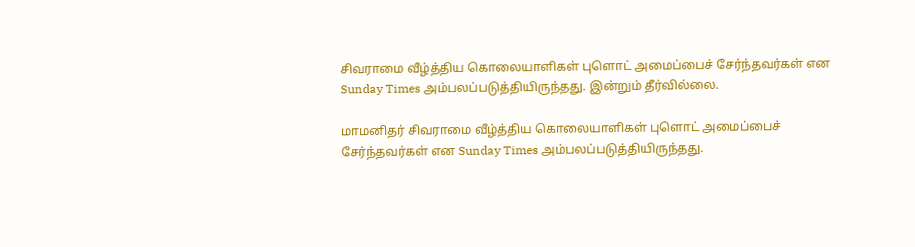சிவராமை வீழ்த்திய கொலையாளிகள் புளொட் அமைப்பைச் சேர்ந்தவர்கள் என Sunday Times அம்பலப்படுத்தியிருந்தது. இன்றும் தீர்வில்லை.

மாமனிதர் சிவராமை வீழ்த்திய கொலையாளிகள் புளொட் அமைப்பைச் சேர்ந்தவர்கள் என Sunday Times அம்பலப்படுத்தியிருந்தது.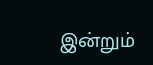இன்றும்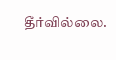தீர்வில்லை.